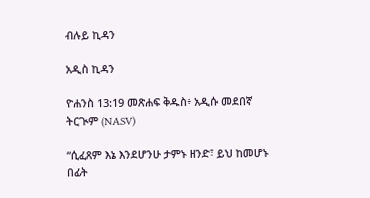ብሉይ ኪዳን

አዲስ ኪዳን

ዮሐንስ 13:19 መጽሐፍ ቅዱስ፥ አዲሱ መደበኛ ትርጒም (NASV)

“ሲፈጸም እኔ እንደሆንሁ ታምኑ ዘንድ፣ ይህ ከመሆኑ በፊት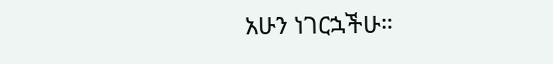አሁን ነገርኋችሁ።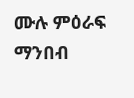ሙሉ ምዕራፍ ማንበብ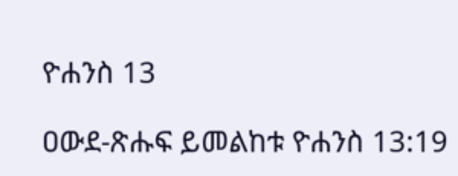ዮሐንስ 13

ዐውደ-ጽሑፍ ይመልከቱ ዮሐንስ 13:19